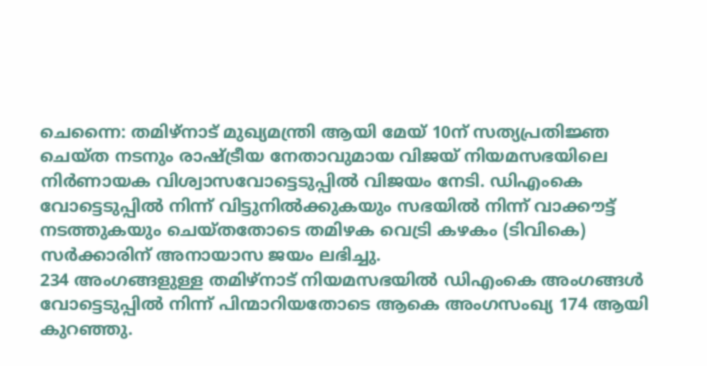ചെന്നൈ: തമിഴ്നാട് മുഖ്യമന്ത്രി ആയി മേയ് 10ന് സത്യപ്രതിജ്ഞ ചെയ്ത നടനും രാഷ്ട്രീയ നേതാവുമായ വിജയ് നിയമസഭയിലെ നിർണായക വിശ്വാസവോട്ടെടുപ്പിൽ വിജയം നേടി. ഡിഎംകെ വോട്ടെടുപ്പിൽ നിന്ന് വിട്ടുനിൽക്കുകയും സഭയിൽ നിന്ന് വാക്കൗട്ട് നടത്തുകയും ചെയ്തതോടെ തമിഴക വെട്രി കഴകം (ടിവികെ) സർക്കാരിന് അനായാസ ജയം ലഭിച്ചു.
234 അംഗങ്ങളുള്ള തമിഴ്നാട് നിയമസഭയിൽ ഡിഎംകെ അംഗങ്ങൾ വോട്ടെടുപ്പിൽ നിന്ന് പിന്മാറിയതോടെ ആകെ അംഗസംഖ്യ 174 ആയി കുറഞ്ഞു.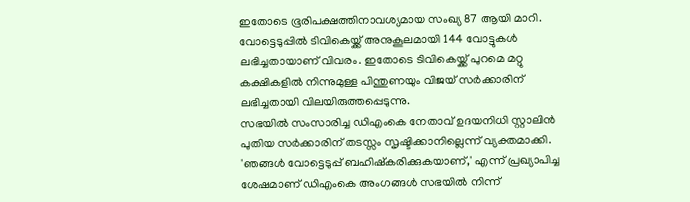ഇതോടെ ഭൂരിപക്ഷത്തിനാവശ്യമായ സംഖ്യ 87 ആയി മാറി. വോട്ടെടുപ്പിൽ ടിവികെയ്ക്ക് അനുകൂലമായി 144 വോട്ടുകൾ ലഭിച്ചതായാണ് വിവരം. ഇതോടെ ടിവികെയ്ക്ക് പുറമെ മറ്റു കക്ഷികളിൽ നിന്നുമുള്ള പിന്തുണയും വിജയ് സർക്കാരിന് ലഭിച്ചതായി വിലയിരുത്തപ്പെടുന്നു.
സഭയിൽ സംസാരിച്ച ഡിഎംകെ നേതാവ് ഉദയനിധി സ്റ്റാലിൻ പുതിയ സർക്കാരിന് തടസ്സം സൃഷ്ടിക്കാനില്ലെന്ന് വ്യക്തമാക്കി. 'ഞങ്ങൾ വോട്ടെടുപ്പ് ബഹിഷ്കരിക്കുകയാണ്,' എന്ന് പ്രഖ്യാപിച്ച ശേഷമാണ് ഡിഎംകെ അംഗങ്ങൾ സഭയിൽ നിന്ന്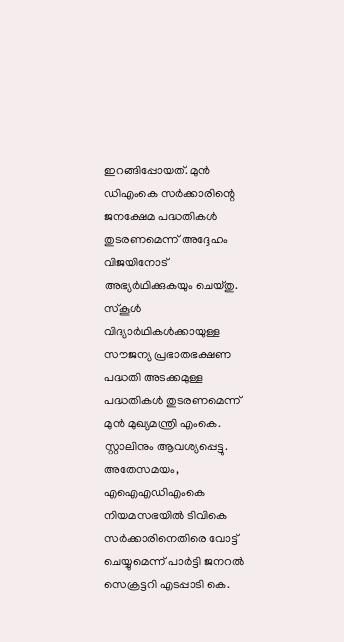ഇറങ്ങിപ്പോയത്. മുൻ ഡിഎംകെ സർക്കാരിന്റെ ജനക്ഷേമ പദ്ധതികൾ തുടരണമെന്ന് അദ്ദേഹം വിജയിനോട് അഭ്യർഥിക്കുകയും ചെയ്തു. സ്കൂൾ വിദ്യാർഥികൾക്കായുള്ള സൗജന്യ പ്രഭാതഭക്ഷണ പദ്ധതി അടക്കമുള്ള പദ്ധതികൾ തുടരണമെന്ന് മുൻ മുഖ്യമന്ത്രി എംകെ. സ്റ്റാലിനും ആവശ്യപ്പെട്ടു.
അതേസമയം, എഐഎഡിഎംകെ നിയമസഭയിൽ ടിവികെ സർക്കാരിനെതിരെ വോട്ട് ചെയ്യുമെന്ന് പാർട്ടി ജനറൽ സെക്രട്ടറി എടപ്പാടി കെ.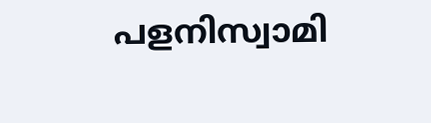പളനിസ്വാമി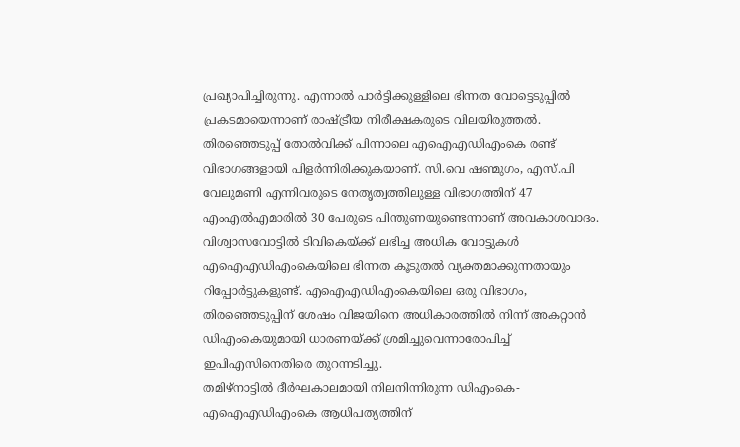പ്രഖ്യാപിച്ചിരുന്നു. എന്നാൽ പാർട്ടിക്കുള്ളിലെ ഭിന്നത വോട്ടെടുപ്പിൽ പ്രകടമായെന്നാണ് രാഷ്ട്രീയ നിരീക്ഷകരുടെ വിലയിരുത്തൽ. തിരഞ്ഞെടുപ്പ് തോൽവിക്ക് പിന്നാലെ എഐഎഡിഎംകെ രണ്ട് വിഭാഗങ്ങളായി പിളർന്നിരിക്കുകയാണ്. സി.വെ ഷണ്മുഗം, എസ്.പി വേലുമണി എന്നിവരുടെ നേതൃത്വത്തിലുള്ള വിഭാഗത്തിന് 47 എംഎൽഎമാരിൽ 30 പേരുടെ പിന്തുണയുണ്ടെന്നാണ് അവകാശവാദം.
വിശ്വാസവോട്ടിൽ ടിവികെയ്ക്ക് ലഭിച്ച അധിക വോട്ടുകൾ എഐഎഡിഎംകെയിലെ ഭിന്നത കൂടുതൽ വ്യക്തമാക്കുന്നതായും റിപ്പോർട്ടുകളുണ്ട്. എഐഎഡിഎംകെയിലെ ഒരു വിഭാഗം, തിരഞ്ഞെടുപ്പിന് ശേഷം വിജയിനെ അധികാരത്തിൽ നിന്ന് അകറ്റാൻ ഡിഎംകെയുമായി ധാരണയ്ക്ക് ശ്രമിച്ചുവെന്നാരോപിച്ച് ഇപിഎസിനെതിരെ തുറന്നടിച്ചു.
തമിഴ്നാട്ടിൽ ദീർഘകാലമായി നിലനിന്നിരുന്ന ഡിഎംകെ-എഐഎഡിഎംകെ ആധിപത്യത്തിന്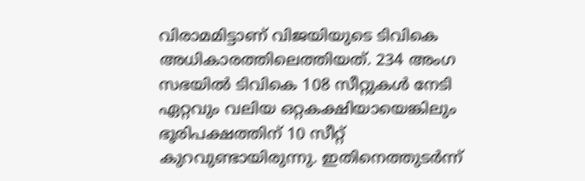വിരാമമിട്ടാണ് വിജയിയുടെ ടിവികെ അധികാരത്തിലെത്തിയത്. 234 അംഗ സഭയിൽ ടിവികെ 108 സീറ്റുകൾ നേടി ഏറ്റവും വലിയ ഒറ്റകക്ഷിയായെങ്കിലും ഭൂരിപക്ഷത്തിന് 10 സീറ്റ് കുറവുണ്ടായിരുന്നു. ഇതിനെത്തുടർന്ന്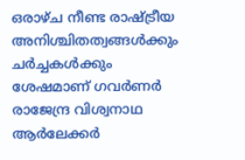ഒരാഴ്ച നീണ്ട രാഷ്ട്രീയ അനിശ്ചിതത്വങ്ങൾക്കും ചർച്ചകൾക്കും ശേഷമാണ് ഗവർണർ രാജേന്ദ്ര വിശ്വനാഥ ആർലേക്കർ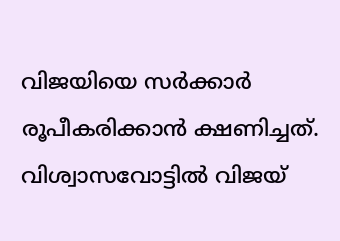വിജയിയെ സർക്കാർ രൂപീകരിക്കാൻ ക്ഷണിച്ചത്.
വിശ്വാസവോട്ടിൽ വിജയ്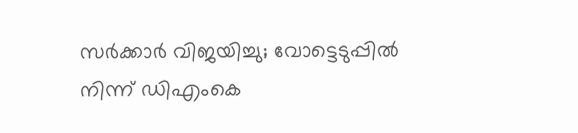സർക്കാർ വിജയിച്ചു; വോട്ടെടുപ്പിൽ നിന്ന് ഡിഎംകെ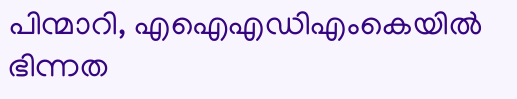പിന്മാറി, എഐഎഡിഎംകെയിൽ ഭിന്നത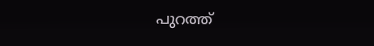പുറത്ത്